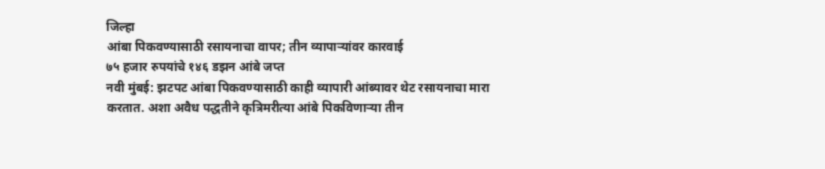जिल्हा
आंबा पिकवण्यासाठी रसायनाचा वापर; तीन व्यापाऱ्यांवर कारवाई
७५ हजार रुपयांचे १४६ डझन आंबे जप्त
नवी मुंबई: झटपट आंबा पिकवण्यासाठी काही व्यापारी आंब्यावर थेट रसायनाचा मारा करतात. अशा अवैध पद्धतीने कृत्रिमरीत्या आंबे पिकविणाऱ्या तीन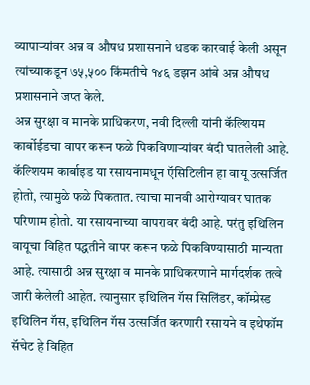व्यापाऱ्यांवर अन्न व औषध प्रशासनाने धडक कारवाई केली असून त्यांच्याकडून ७५,५०० किंमतीचे १४६ डझन आंबे अन्न औषध प्रशासनाने जप्त केले.
अन्न सुरक्षा व मानके प्राधिकरण, नवी दिल्ली यांनी कॅल्शियम कार्बोईडचा वापर करून फळे पिकविणाऱ्यांवर बंदी घातलेली आहे. कॅल्शियम कार्बाइड या रसायनामधून ऍसिटिलीन हा वायू उत्सर्जित होतो, त्यामुळे फळे पिकतात. त्याचा मानवी आरोग्यावर घातक परिणाम होतो. या रसायनाच्या वापरावर बंदी आहे. परंतु इथिलिन वायूचा विहित पद्धतीने वापर करून फळे पिकविण्यासाठी मान्यता आहे. त्यासाठी अन्न सुरक्षा व मानके प्राधिकरणाने मार्गदर्शक तत्वे जारी केलेली आहेत. त्यानुसार इथिलिन गॅस सिलिंडर, कॉम्प्रेस्ड इथिलिन गॅस, इथिलिन गॅस उत्सर्जित करणारी रसायने व इथेफॉम सॅचेट हे विहित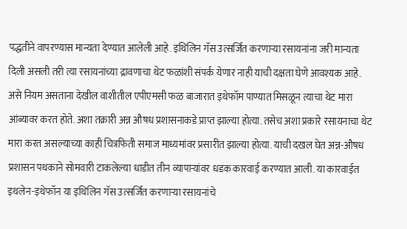पद्धतीने वापरण्यास मान्यता देण्यात आलेली आहे. इथिलिन गॅस उत्सर्जित करणाऱ्या रसायनांना जरी मान्यता दिली असली तरी त्या रसायनांच्या द्रावणाचा थेट फळांशी संपर्क येणार नाही याची दक्षता घेणे आवश्यक आहे.
असे नियम असताना देखील वाशीतील एपीएमसी फळ बाजारात इथेफॉम पाण्यात मिसळून त्याचा थेट मारा आंब्यावर करत होते. अशा तक्रारी अन्न औषध प्रशासनाकडे प्राप्त झाल्या होत्या. तसेच अशा प्रकारे रसायनाचा थेट मारा करत असल्याच्या काही चित्रफिती समाज माध्यमांवर प्रसारीत झाल्या होत्या. याची दखल घेत अन्न-औषध प्रशासन पथकाने सोमवारी टाकलेल्या धाडीत तीन व्यापाऱ्यांवर धडक कारवाई करण्यात आली. या कारवाईत इथलेन-इथेफॉन या इथिलिन गॅस उत्सर्जित करणाऱ्या रसायनांचे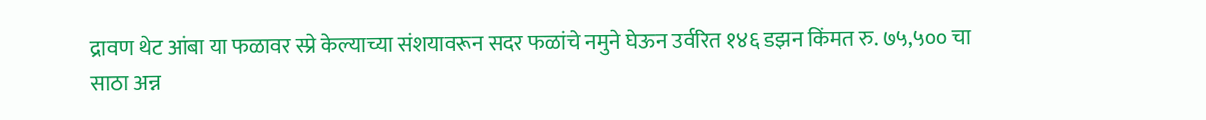द्रावण थेट आंबा या फळावर स्प्रे केल्याच्या संशयावरून सदर फळांचे नमुने घेऊन उर्वरित १४६ डझन किंमत रु. ७५,५०० चा साठा अन्न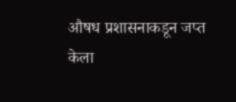औषध प्रशासनाकडून जप्त केला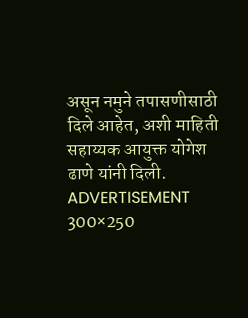असून नमुने तपासणीसाठी दिले आहेत, अशी माहिती सहाय्यक आयुक्त योगेश ढाणे यांनी दिली.
ADVERTISEMENT 300×250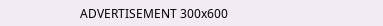ADVERTISEMENT 300x600